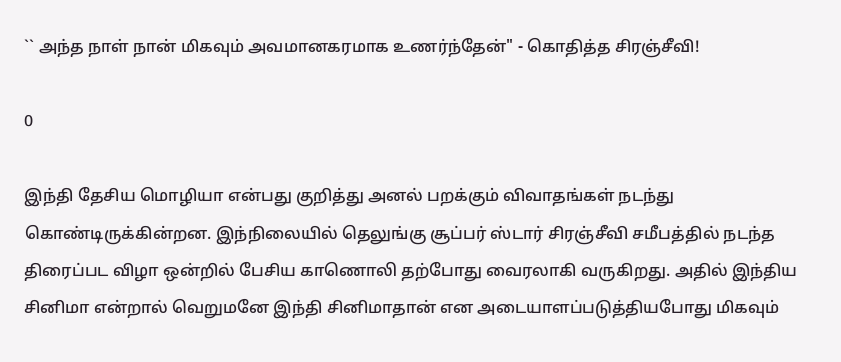`` அந்த நாள் நான் மிகவும் அவமானகரமாக உணர்ந்தேன்" - கொதித்த சிரஞ்சீவி!

0

இந்தி தேசிய மொழியா என்பது குறித்து அனல் பறக்கும் விவாதங்கள் நடந்து கொண்டிருக்கின்றன. இந்நிலையில் தெலுங்கு சூப்பர் ஸ்டார் சிரஞ்சீவி சமீபத்தில் நடந்த திரைப்பட விழா ஒன்றில் பேசிய காணொலி தற்போது வைரலாகி வருகிறது. அதில் இந்திய சினிமா என்றால் வெறுமனே இந்தி சினிமாதான் என அடையாளப்படுத்தியபோது மிகவும்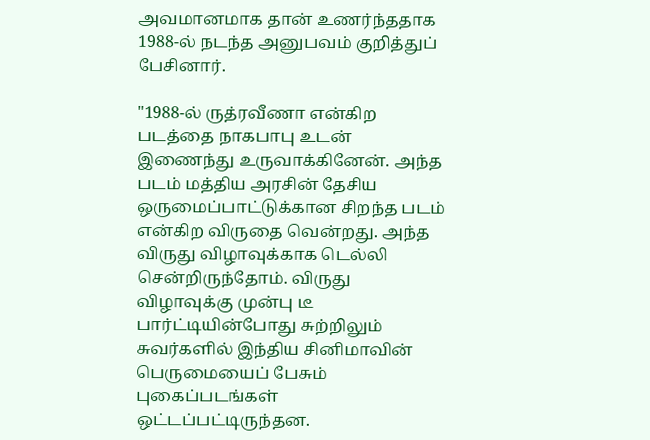அவமானமாக தான் உணர்ந்ததாக 1988-ல் நடந்த அனுபவம் குறித்துப் பேசினார்.

"1988-ல் ருத்ரவீணா என்கிற படத்தை நாகபாபு உடன் இணைந்து உருவாக்கினேன். அந்த படம் மத்திய அரசின் தேசிய ஒருமைப்பாட்டுக்கான சிறந்த படம் என்கிற விருதை வென்றது. அந்த விருது விழாவுக்காக டெல்லி சென்றிருந்தோம். விருது விழாவுக்கு முன்பு டீ பார்ட்டியின்போது சுற்றிலும் சுவர்களில் இந்திய சினிமாவின் பெருமையைப் பேசும் புகைப்படங்கள் ஒட்டப்பட்டிருந்தன.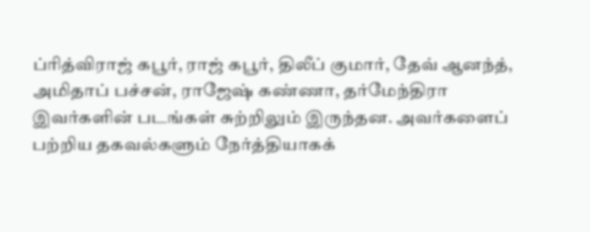ப்ரித்விராஜ் கபூர், ராஜ் கபூர், திலீப் குமார், தேவ் ஆனந்த், அமிதாப் பச்சன், ராஜேஷ் கண்ணா, தர்மேந்திரா இவர்களின் படங்கள் சுற்றிலும் இருந்தன. அவர்களைப் பற்றிய தகவல்களும் நேர்த்தியாகக்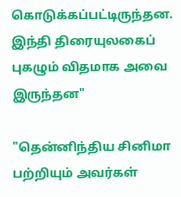கொடுக்கப்பட்டிருந்தன. இந்தி திரையுலகைப் புகழும் விதமாக அவை இருந்தன"

"தென்னிந்திய சினிமா பற்றியும் அவர்கள்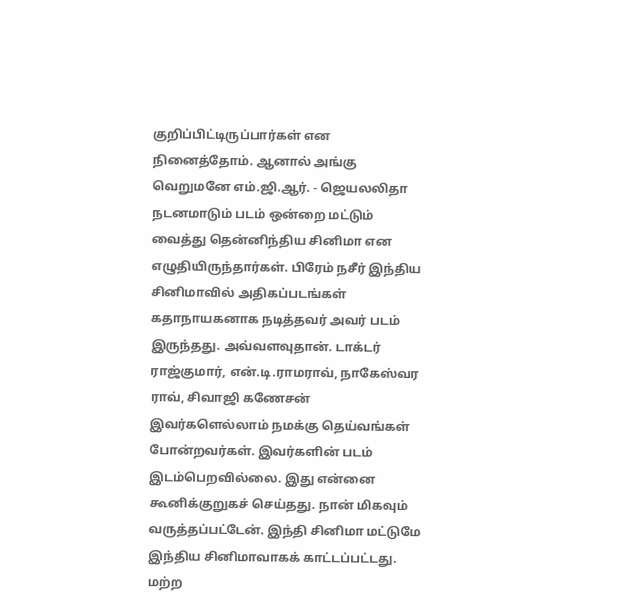குறிப்பிட்டிருப்பார்கள் என நினைத்தோம். ஆனால் அங்கு வெறுமனே எம்.ஜி.ஆர். - ஜெயலலிதா நடனமாடும் படம் ஒன்றை மட்டும் வைத்து தென்னிந்திய சினிமா என எழுதியிருந்தார்கள். பிரேம் நசீர் இந்திய சினிமாவில் அதிகப்படங்கள் கதாநாயகனாக நடித்தவர் அவர் படம் இருந்தது. அவ்வளவுதான். டாக்டர் ராஜ்குமார், என்.டி.ராமராவ், நாகேஸ்வர ராவ், சிவாஜி கணேசன் இவர்களெல்லாம் நமக்கு தெய்வங்கள் போன்றவர்கள். இவர்களின் படம் இடம்பெறவில்லை. இது என்னை கூனிக்குறுகச் செய்தது. நான் மிகவும் வருத்தப்பட்டேன். இந்தி சினிமா மட்டுமே இந்திய சினிமாவாகக் காட்டப்பட்டது. மற்ற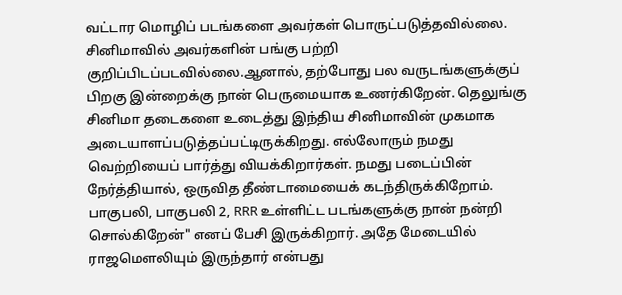வட்டார மொழிப் படங்களை அவர்கள் பொருட்படுத்தவில்லை. சினிமாவில் அவர்களின் பங்கு பற்றி குறிப்பிடப்படவில்லை.ஆனால், தற்போது பல வருடங்களுக்குப் பிறகு இன்றைக்கு நான் பெருமையாக உணர்கிறேன். தெலுங்கு சினிமா தடைகளை உடைத்து இந்திய சினிமாவின் முகமாக அடையாளப்படுத்தப்பட்டிருக்கிறது. எல்லோரும் நமது வெற்றியைப் பார்த்து வியக்கிறார்கள். நமது படைப்பின் நேர்த்தியால், ஒருவித தீண்டாமையைக் கடந்திருக்கிறோம். பாகுபலி, பாகுபலி 2, RRR உள்ளிட்ட படங்களுக்கு நான் நன்றி சொல்கிறேன்" எனப் பேசி இருக்கிறார். அதே மேடையில் ராஜமௌலியும் இருந்தார் என்பது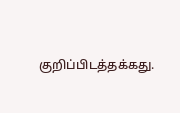குறிப்பிடத்தக்கது.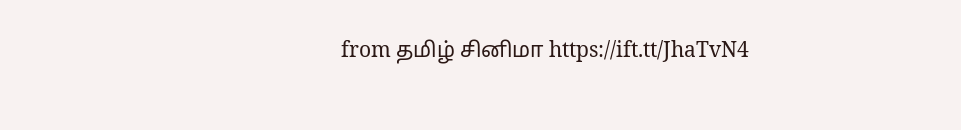from தமிழ் சினிமா https://ift.tt/JhaTvN4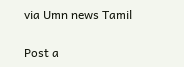via Umn news Tamil

Post a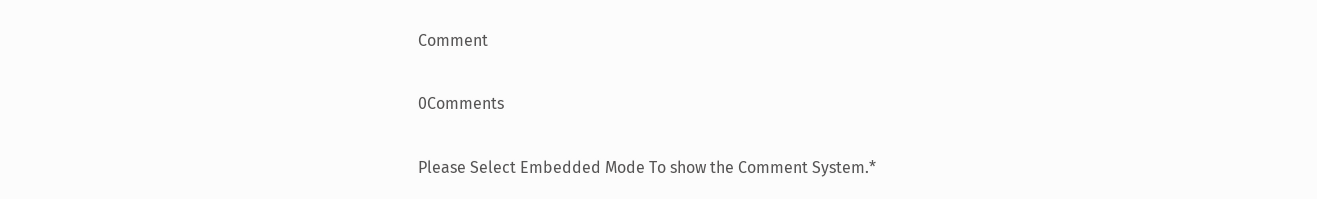Comment

0Comments

Please Select Embedded Mode To show the Comment System.*